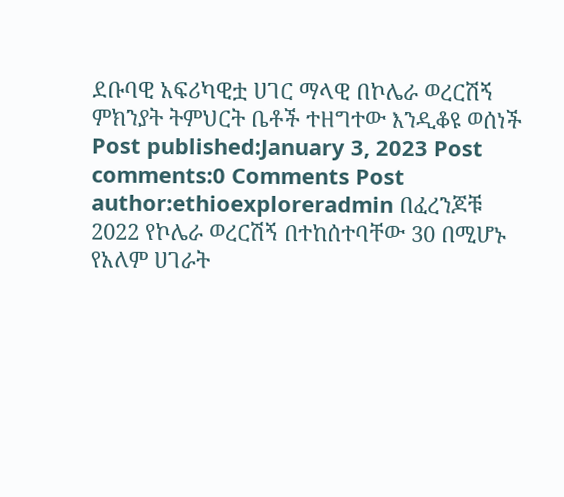ደቡባዊ አፍሪካዊቷ ሀገር ማላዊ በኮሌራ ወረርሽኝ ምክንያት ትምህርት ቤቶች ተዘግተው እንዲቆዩ ወሰነች Post published:January 3, 2023 Post comments:0 Comments Post author:ethioexploreradmin በፈረንጆቹ 2022 የኮሌራ ወረርሽኝ በተከሰተባቸው 30 በሚሆኑ የአለም ሀገራት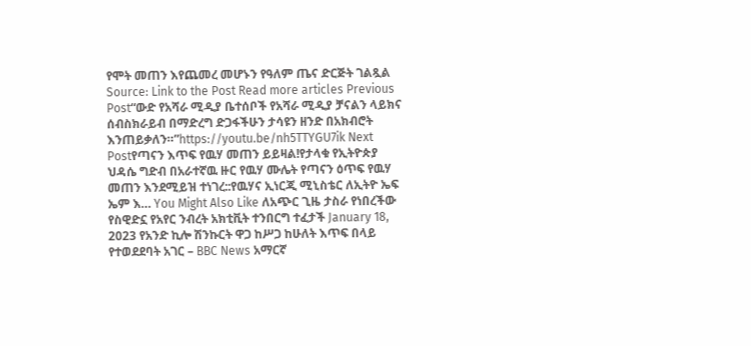የሞት መጠን እየጨመረ መሆኑን የዓለም ጤና ድርጅት ገልጿል Source: Link to the Post Read more articles Previous Post“ውድ የአሻራ ሚዲያ ቤተሰቦች የአሻራ ሚዲያ ቻናልን ላይክና ሰብስክራይብ በማድረግ ድጋፋችሁን ታሳዩን ዘንድ በአክብሮት እንጠይቃለን።”https://youtu.be/nh5TTYGU7ik Next Postየጣናን እጥፍ የዉሃ መጠን ይይዛል!የታላቁ የኢትዮጵያ ህዳሴ ግድብ በአራተኛዉ ዙር የዉሃ ሙሌት የጣናን ዕጥፍ የዉሃ መጠን እንደሚይዝ ተነገረ::የዉሃና ኢነርጂ ሚኒስቴር ለኢትዮ ኤፍ ኤም እ… You Might Also Like ለአጭር ጊዜ ታስራ የነበረችው የስዊድኗ የአየር ንብረት አክቲቪት ተንበርግ ተፈታች January 18, 2023 የአንድ ኪሎ ሽንኩርት ዋጋ ከሥጋ ከሁለት እጥፍ በላይ የተወደደባት አገር – BBC News አማርኛ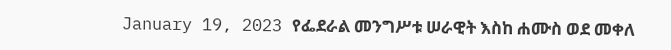January 19, 2023 የፌደራል መንግሥቱ ሠራዊት እስከ ሐሙስ ወደ መቀለ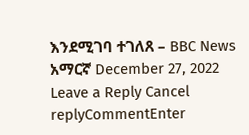እንደሚገባ ተገለጸ – BBC News አማርኛ December 27, 2022 Leave a Reply Cancel replyCommentEnter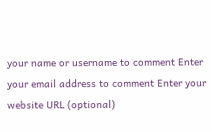your name or username to comment Enter your email address to comment Enter your website URL (optional)